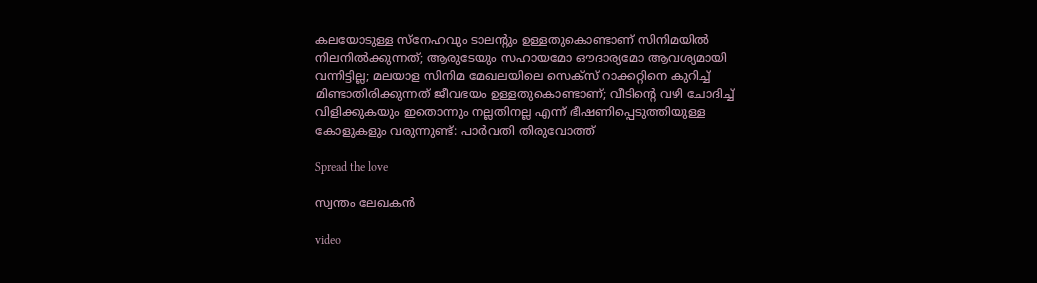കലയോടുള്ള സ്‌നേഹവും ടാലന്‍റും ഉള്ളതുകൊണ്ടാണ് സിനിമയിൽ നിലനിൽക്കുന്നത്; ആരുടേയും സഹായമോ ഔദാര്യമോ ആവശ്യമായി വന്നിട്ടില്ല; മലയാള സിനിമ മേഖലയിലെ സെക്സ് റാക്കറ്റിനെ കുറിച്ച് മിണ്ടാതിരിക്കുന്നത് ജീവഭയം ഉള്ളതുകൊണ്ടാണ്; വീടിന്‍റെ വഴി ചോദിച്ച് വിളിക്കുകയും ഇതൊന്നും നല്ലതിനല്ല എന്ന് ഭീഷണിപ്പെടുത്തിയുള്ള കോളുകളും വരുന്നുണ്ട്: പാര്‍വതി തിരുവോത്ത്

Spread the love

സ്വന്തം ലേഖകൻ

video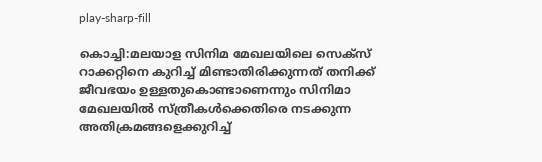play-sharp-fill

കൊച്ചി:മലയാള സിനിമ മേഖലയിലെ സെക്സ് റാക്കറ്റിനെ കുറിച്ച് മിണ്ടാതിരിക്കുന്നത് തനിക്ക് ജീവഭയം ഉള്ളതുകൊണ്ടാണെന്നും സിനിമാ മേഖലയിൽ സ്ത്രീകള്‍ക്കെതിരെ നടക്കുന്ന അതിക്രമങ്ങളെക്കുറിച്ച്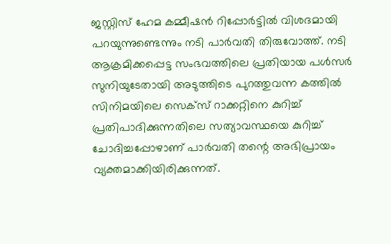ജസ്റ്റിസ് ഹേമ കമ്മീഷൻ റിപ്പോര്‍ട്ടിൽ വിശദമായി പറയുന്നുണ്ടെന്നും നടി പാര്‍വതി തിരുവോത്ത്. നടി ആക്രമിക്കപ്പെട്ട സംഭവത്തിലെ പ്രതിയായ പള്‍സര്‍ സുനിയുടേതായി അടുത്തിടെ പുറത്തുവന്ന കത്തിൽ സിനിമയിലെ സെക്‌സ് റാക്കറ്റിനെ കുറിച്ച് പ്രതിപാദിക്കുന്നതിലെ സത്യാവസ്ഥയെ കുറിച്ച് ചോദിച്ചപ്പോഴാണ് പാർവതി തന്റെ അഭിപ്രായം വ്യക്തമാക്കിയിരിക്കുന്നത്.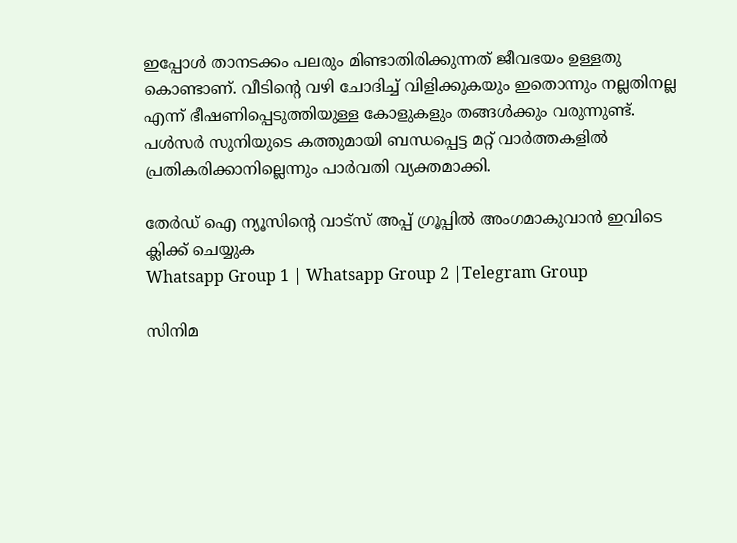ഇപ്പോള്‍ താനടക്കം പലരും മിണ്ടാതിരിക്കുന്നത് ജീവഭയം ഉള്ളതു കൊണ്ടാണ്. വീടിന്‍റെ വഴി ചോദിച്ച് വിളിക്കുകയും ഇതൊന്നും നല്ലതിനല്ല എന്ന് ഭീഷണിപ്പെടുത്തിയുള്ള കോളുകളും തങ്ങള്‍ക്കും വരുന്നുണ്ട്. പള്‍സര്‍ സുനിയുടെ കത്തുമായി ബന്ധപ്പെട്ട മറ്റ് വാര്‍ത്തകളില്‍ പ്രതികരിക്കാനില്ലെന്നും പാര്‍വതി വ്യക്തമാക്കി.

തേർഡ് ഐ ന്യൂസിന്റെ വാട്സ് അപ്പ് ഗ്രൂപ്പിൽ അംഗമാകുവാൻ ഇവിടെ ക്ലിക്ക് ചെയ്യുക
Whatsapp Group 1 | Whatsapp Group 2 |Telegram Group

സിനിമ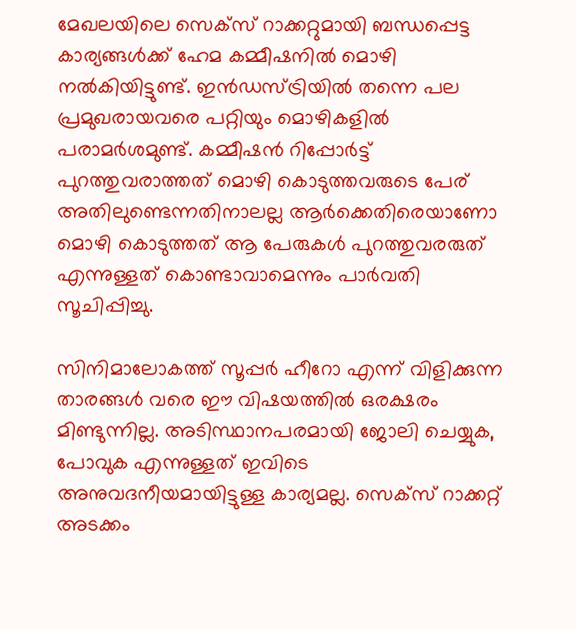മേഖലയിലെ സെക്സ് റാക്കറ്റുമായി ബന്ധപ്പെട്ട കാര്യങ്ങൾക്ക് ഹേമ കമ്മീഷനിൽ മൊഴി നൽകിയിട്ടുണ്ട്. ഇൻഡസ്ട്രിയിൽ തന്നെ പല പ്രമുഖരായവരെ പറ്റിയും മൊഴികളിൽ പരാമർശമുണ്ട്. കമ്മീഷൻ റിപ്പോർട്ട് പുറത്തുവരാത്തത് മൊഴി കൊടുത്തവരുടെ പേര് അതിലുണ്ടെന്നതിനാലല്ല ആർക്കെതിരെയാണോ മൊഴി കൊടുത്തത് ആ പേരുകൾ പുറത്തുവരരുത് എന്നുള്ളത് കൊണ്ടാവാമെന്നും പാർവതി സൂചിപ്പിച്ചു.

സിനിമാലോകത്ത് സൂപ്പര്‍ ഹീറോ എന്ന് വിളിക്കുന്ന താരങ്ങള്‍ വരെ ഈ വിഷയത്തിൽ ഒരക്ഷരം മിണ്ടുന്നില്ല. അടിസ്ഥാനപരമായി ജോലി ചെയ്യുക, പോവുക എന്നുള്ളത് ഇവിടെ അനുവദനീയമായിട്ടുള്ള കാര്യമല്ല. സെക്‌സ് റാക്കറ്റ് അടക്കം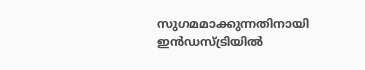സുഗമമാക്കുന്നതിനായി ഇൻഡസ്ട്രിയിൽ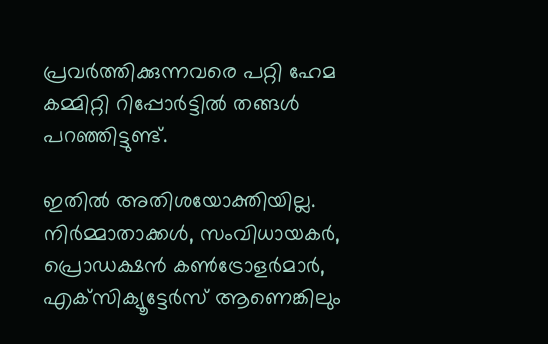പ്രവർത്തിക്കുന്നവരെ പറ്റി ഹേമ കമ്മിറ്റി റിപ്പോര്‍ട്ടില്‍ തങ്ങള്‍ പറഞ്ഞിട്ടുണ്ട്.

ഇതിൽ അതിശയോക്തിയില്ല. നിര്‍മ്മാതാക്കള്‍, സംവിധായകര്‍, പ്രൊഡക്ഷന്‍ കണ്‍ട്രോളര്‍മാര്‍, എക്‌സിക്യൂട്ടേര്‍സ് ആണെങ്കിലും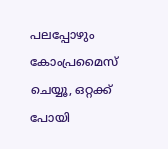പലപ്പോഴും കോംപ്രമൈസ് ചെയ്യൂ, ഒറ്റക്ക് പോയി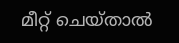മീറ്റ് ചെയ്താല്‍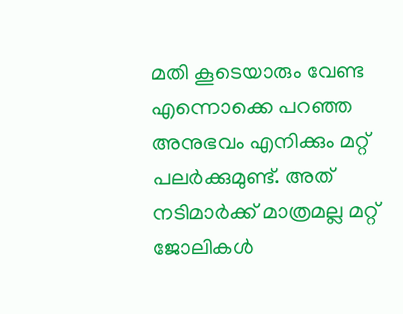മതി കൂടെയാരും വേണ്ട എന്നൊക്കെ പറഞ്ഞ അനുഭവം എനിക്കും മറ്റ് പലർക്കുമുണ്ട്. അത് നടിമാർക്ക് മാത്രമല്ല മറ്റ് ജോലികൾ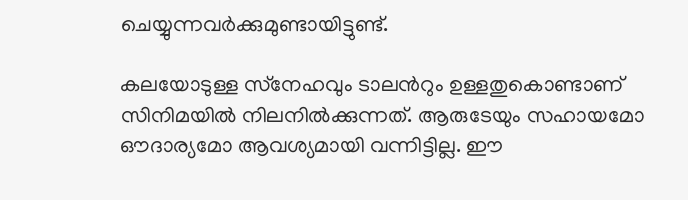ചെയ്യുന്നവർക്കുമുണ്ടായിട്ടുണ്ട്.

കലയോടുള്ള സ്‌നേഹവും ടാലന്‍റും ഉള്ളതുകൊണ്ടാണ് സിനിമയിൽ നിലനിൽക്കുന്നത്. ആരുടേയും സഹായമോ ഔദാര്യമോ ആവശ്യമായി വന്നിട്ടില്ല. ഈ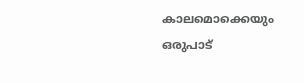കാലമൊക്കെയും ഒരുപാട്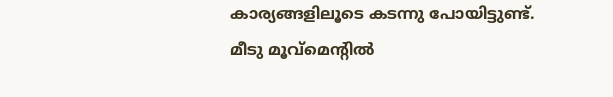കാര്യങ്ങളിലൂടെ കടന്നു പോയിട്ടുണ്ട്. മീടു മൂവ്‌മെന്‍റിൽ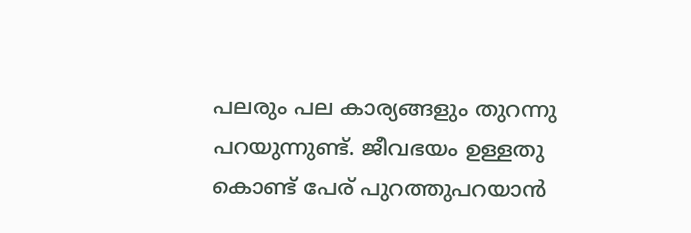പലരും പല കാര്യങ്ങളും തുറന്നു പറയുന്നുണ്ട്. ജീവഭയം ഉള്ളതു കൊണ്ട് പേര് പുറത്തുപറയാൻ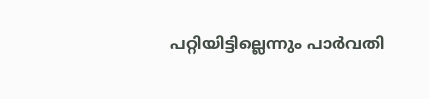പറ്റിയിട്ടില്ലെന്നും പാർവതി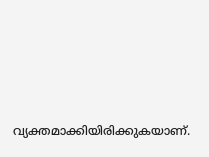വ്യക്തമാക്കിയിരിക്കുകയാണ്.